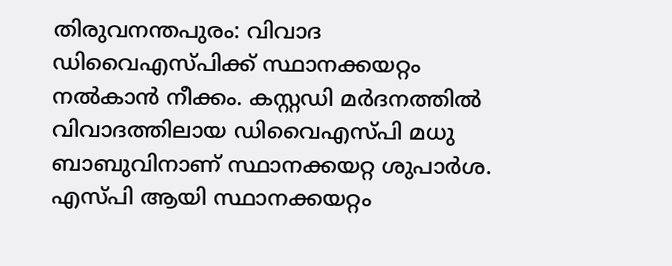തിരുവനന്തപുരം: വിവാദ ഡിവൈഎസ്പിക്ക് സ്ഥാനക്കയറ്റം നൽകാൻ നീക്കം. കസ്റ്റഡി മർദനത്തിൽ വിവാദത്തിലായ ഡിവൈഎസ്പി മധു ബാബുവിനാണ് സ്ഥാനക്കയറ്റ ശുപാർശ.
എസ്പി ആയി സ്ഥാനക്കയറ്റം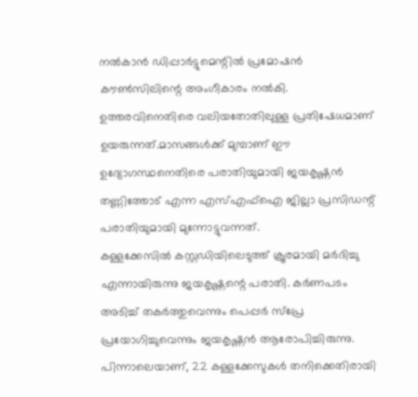നൽകാൻ ഡിപ്പാർട്ടുമെന്റിൽ പ്രമോഷൻ കൗൺസിലിന്റെ അംഗീകാരം നൽകി. ഉത്തരവിനെതിരെ വലിയതോതിലുള്ള പ്രതിഷേധമാണ് ഉയരുന്നത്.മാസങ്ങൾക്ക് മുമ്പാണ് ഈ ഉദ്യോഗസ്ഥനെതിരെ പരാതിയുമായി ജയകൃഷ്ണൻ തണ്ണിത്തോട് എന്ന എസ്എഫ്ഐ ജില്ലാ പ്രസിഡന്റ് പരാതിയുമായി മുന്നോട്ടുവന്നത്.
കള്ളക്കേസിൽ കസ്റ്റഡിയിലെടുത്ത് ക്രൂരമായി മർദിച്ചു എന്നായിരുന്നു ജയകൃഷ്ണന്റെ പരാതി. കർണപടം അടിച്ച് തകർത്തുവെന്നും പെപ്പർ സ്പ്രേ പ്രയോഗിച്ചുവെന്നും ജയകൃഷ്ണൻ ആരോപിച്ചിരുന്നു. പിന്നാലെയാണ്, 22 കള്ളക്കേസുകൾ തനിക്കെതിരായി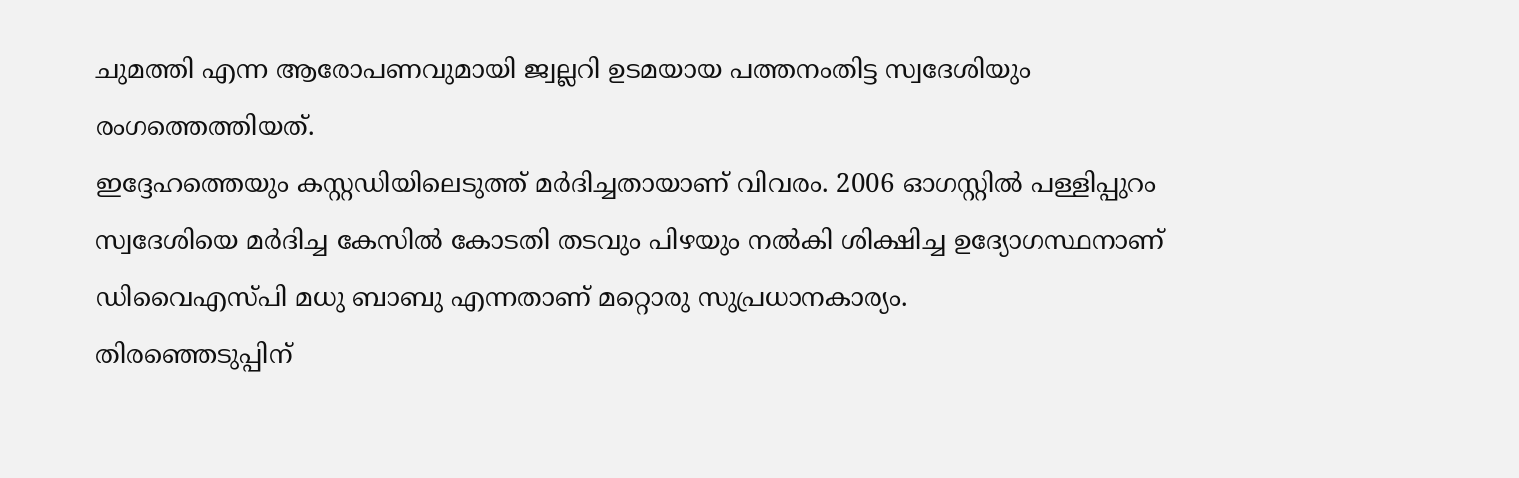ചുമത്തി എന്ന ആരോപണവുമായി ജ്വല്ലറി ഉടമയായ പത്തനംതിട്ട സ്വദേശിയും രംഗത്തെത്തിയത്.
ഇദ്ദേഹത്തെയും കസ്റ്റഡിയിലെടുത്ത് മർദിച്ചതായാണ് വിവരം. 2006 ഓഗസ്റ്റിൽ പള്ളിപ്പുറം സ്വദേശിയെ മർദിച്ച കേസിൽ കോടതി തടവും പിഴയും നൽകി ശിക്ഷിച്ച ഉദ്യോഗസ്ഥനാണ് ഡിവൈഎസ്പി മധു ബാബു എന്നതാണ് മറ്റൊരു സുപ്രധാനകാര്യം.
തിരഞ്ഞെടുപ്പിന്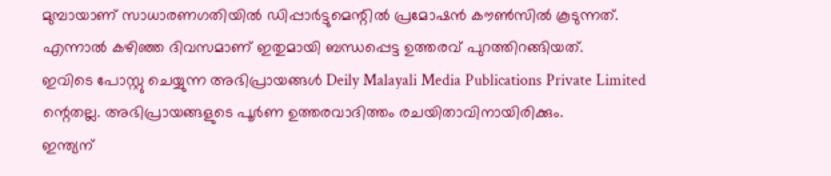മുമ്പായാണ് സാധാരണഗതിയിൽ ഡിപ്പാർട്ടുമെന്റിൽ പ്രമോഷൻ കൗൺസിൽ കൂടുന്നത്. എന്നാൽ കഴിഞ്ഞ ദിവസമാണ് ഇതുമായി ബന്ധപ്പെട്ട ഉത്തരവ് പുറത്തിറങ്ങിയത്.
ഇവിടെ പോസ്റ്റു ചെയ്യുന്ന അഭിപ്രായങ്ങൾ Deily Malayali Media Publications Private Limited ന്റെതല്ല. അഭിപ്രായങ്ങളുടെ പൂർണ ഉത്തരവാദിത്തം രചയിതാവിനായിരിക്കും.
ഇന്ത്യന്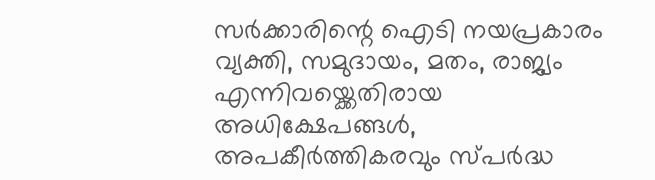സർക്കാരിന്റെ ഐടി നയപ്രകാരം വ്യക്തി, സമുദായം, മതം, രാജ്യം എന്നിവയ്ക്കെതിരായ അധിക്ഷേപങ്ങൾ, അപകീർത്തികരവും സ്പർദ്ധ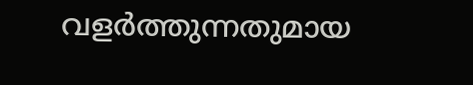വളർത്തുന്നതുമായ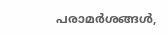പരാമർശങ്ങൾ,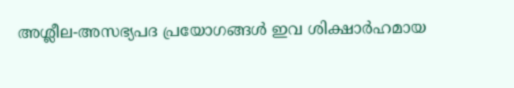അശ്ലീല-അസഭ്യപദ പ്രയോഗങ്ങൾ ഇവ ശിക്ഷാർഹമായ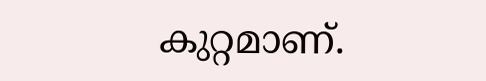കുറ്റമാണ്.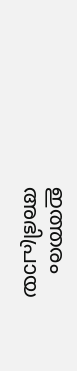ഇത്തരം അഭിപ്രായ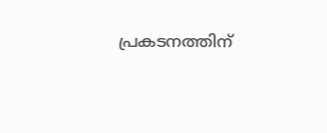പ്രകടനത്തിന്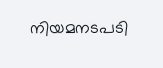നിയമനടപടി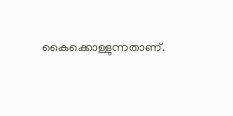കൈക്കൊള്ളുന്നതാണ്.